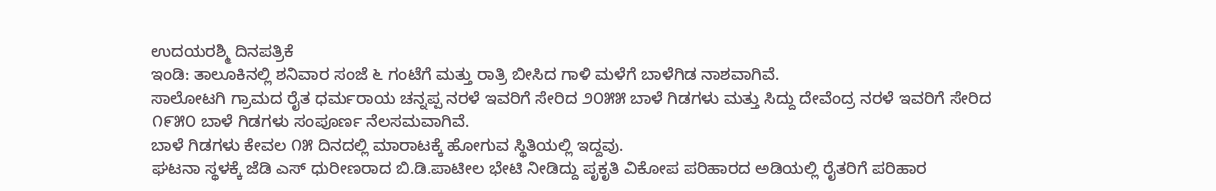ಉದಯರಶ್ಮಿ ದಿನಪತ್ರಿಕೆ
ಇಂಡಿ: ತಾಲೂಕಿನಲ್ಲಿ ಶನಿವಾರ ಸಂಜೆ ೬ ಗಂಟೆಗೆ ಮತ್ತು ರಾತ್ರಿ ಬೀಸಿದ ಗಾಳಿ ಮಳೆಗೆ ಬಾಳೆಗಿಡ ನಾಶವಾಗಿವೆ.
ಸಾಲೋಟಗಿ ಗ್ರಾಮದ ರೈತ ಧರ್ಮರಾಯ ಚನ್ನಪ್ಪ ನರಳೆ ಇವರಿಗೆ ಸೇರಿದ ೨೦೫೫ ಬಾಳೆ ಗಿಡಗಳು ಮತ್ತು ಸಿದ್ದು ದೇವೆಂದ್ರ ನರಳೆ ಇವರಿಗೆ ಸೇರಿದ ೧೯೫೦ ಬಾಳೆ ಗಿಡಗಳು ಸಂಪೂರ್ಣ ನೆಲಸಮವಾಗಿವೆ.
ಬಾಳೆ ಗಿಡಗಳು ಕೇವಲ ೧೫ ದಿನದಲ್ಲಿ ಮಾರಾಟಕ್ಕೆ ಹೋಗುವ ಸ್ಥಿತಿಯಲ್ಲಿ ಇದ್ದವು.
ಘಟನಾ ಸ್ಥಳಕ್ಕೆ ಜೆಡಿ ಎಸ್ ಧುರೀಣರಾದ ಬಿ.ಡಿ.ಪಾಟೀಲ ಭೇಟಿ ನೀಡಿದ್ದು ಪೃಕೃತಿ ವಿಕೋಪ ಪರಿಹಾರದ ಅಡಿಯಲ್ಲಿ ರೈತರಿಗೆ ಪರಿಹಾರ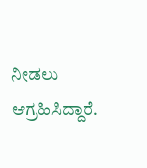ನೀಡಲು ಆಗ್ರಹಿಸಿದ್ದಾರೆ.